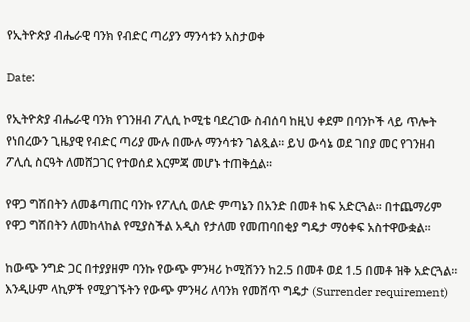የኢትዮጵያ ብሔራዊ ባንክ የብድር ጣሪያን ማንሳቱን አስታወቀ

Date:

የኢትዮጵያ ብሔራዊ ባንክ የገንዘብ ፖሊሲ ኮሚቴ ባደረገው ስብሰባ ከዚህ ቀደም በባንኮች ላይ ጥሎት የነበረውን ጊዜያዊ የብድር ጣሪያ ሙሉ በሙሉ ማንሳቱን ገልጿል። ይህ ውሳኔ ወደ ገበያ መር የገንዘብ ፖሊሲ ስርዓት ለመሸጋገር የተወሰደ እርምጃ መሆኑ ተጠቅሷል።

የዋጋ ግሽበትን ለመቆጣጠር ባንኩ የፖሊሲ ወለድ ምጣኔን በአንድ በመቶ ከፍ አድርጓል። በተጨማሪም የዋጋ ግሽበትን ለመከላከል የሚያስችል አዲስ የታለመ የመጠባበቂያ ግዴታ ማዕቀፍ አስተዋውቋል።

ከውጭ ንግድ ጋር በተያያዘም ባንኩ የውጭ ምንዛሪ ኮሚሽንን ከ2.5 በመቶ ወደ 1.5 በመቶ ዝቅ አድርጓል። እንዲሁም ላኪዎች የሚያገኙትን የውጭ ምንዛሪ ለባንክ የመሸጥ ግዴታ (Surrender requirement)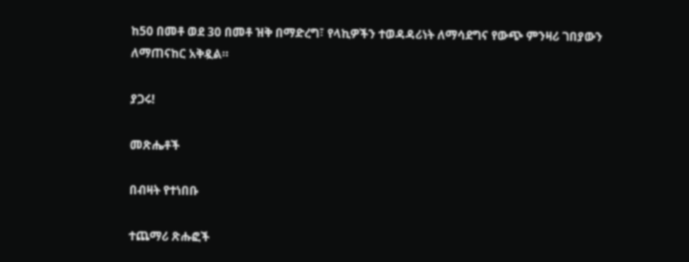ከ50 በመቶ ወደ 30 በመቶ ዝቅ በማድረግ፣ የላኪዎችን ተወዳዳሪነት ለማሳደግና የውጭ ምንዛሪ ገበያውን ለማጠናከር አቅዷል።

ያጋሩ!

መጽሔቶች

በብዛት የተነበቡ

ተጨማሪ ጽሑፎች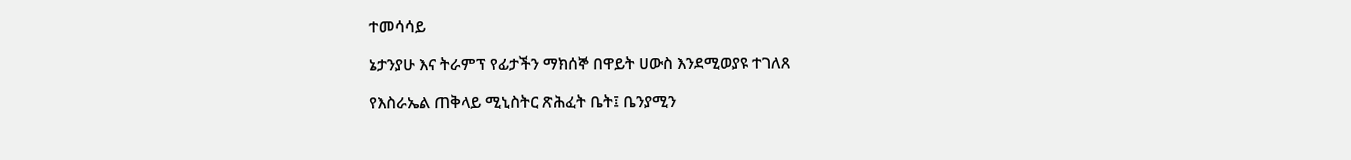ተመሳሳይ

ኔታንያሁ እና ትራምፕ የፊታችን ማክሰኞ በዋይት ሀውስ እንደሚወያዩ ተገለጸ

የእስራኤል ጠቅላይ ሚኒስትር ጽሕፈት ቤት፤ ቤንያሚን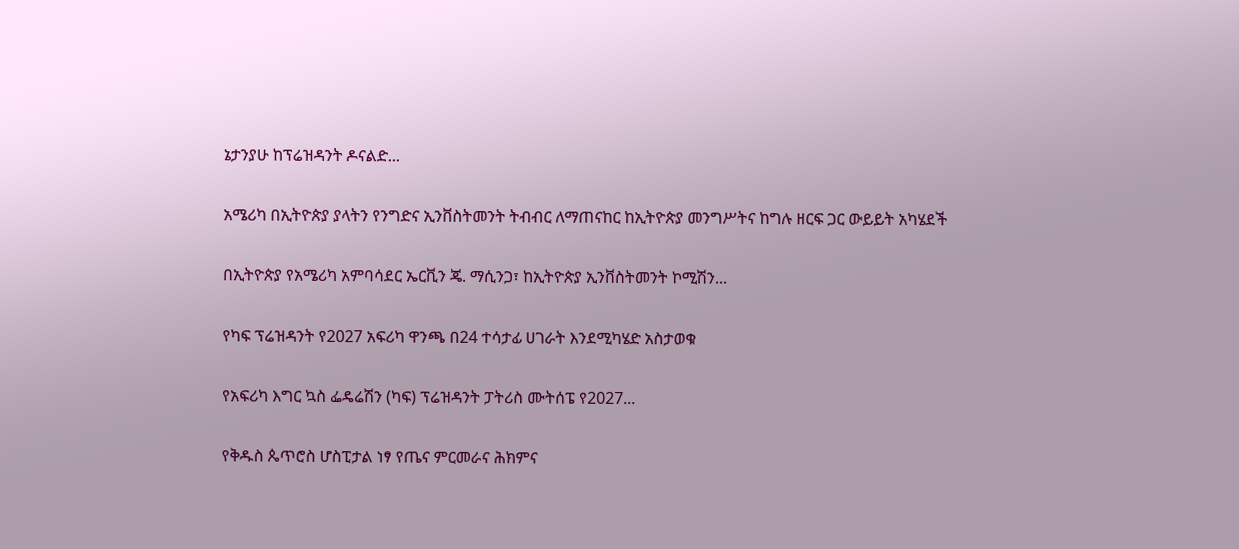ኔታንያሁ ከፕሬዝዳንት ዶናልድ...

አሜሪካ በኢትዮጵያ ያላትን የንግድና ኢንቨስትመንት ትብብር ለማጠናከር ከኢትዮጵያ መንግሥትና ከግሉ ዘርፍ ጋር ውይይት አካሄደች

በኢትዮጵያ የአሜሪካ አምባሳደር ኤርቪን ጄ. ማሲንጋ፣ ከኢትዮጵያ ኢንቨስትመንት ኮሚሽን...

የካፍ ፕሬዝዳንት የ2027 አፍሪካ ዋንጫ በ24 ተሳታፊ ሀገራት እንደሚካሄድ አስታወቁ

የአፍሪካ እግር ኳስ ፌዴሬሽን (ካፍ) ፕሬዝዳንት ፓትሪስ ሙትሰፔ የ2027...

የቅዱስ ጴጥሮስ ሆስፒታል ነፃ የጤና ምርመራና ሕክምና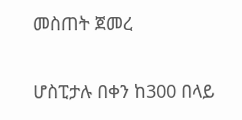መስጠት ጀመረ

ሆስፒታሉ በቀን ከ300 በላይ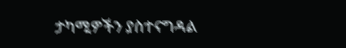ታካሚዎችን ያስተናግዳል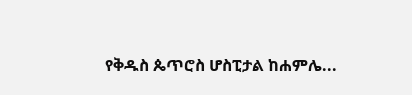የቅዱስ ጴጥሮስ ሆስፒታል ከሐምሌ...